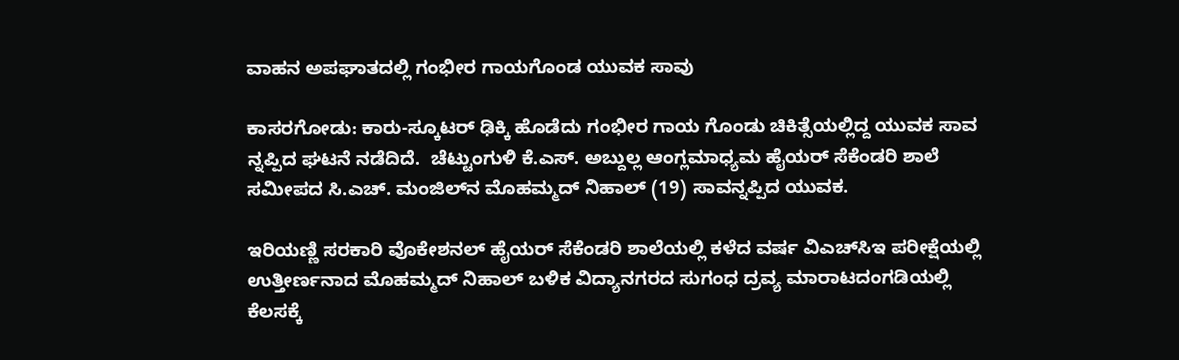ವಾಹನ ಅಪಘಾತದಲ್ಲಿ ಗಂಭೀರ ಗಾಯಗೊಂಡ ಯುವಕ ಸಾವು

ಕಾಸರಗೋಡು: ಕಾರು-ಸ್ಕೂಟರ್ ಢಿಕ್ಕಿ ಹೊಡೆದು ಗಂಭೀರ ಗಾಯ ಗೊಂಡು ಚಿಕಿತ್ಸೆಯಲ್ಲಿದ್ದ ಯುವಕ ಸಾವ ನ್ನಪ್ಪಿದ ಘಟನೆ ನಡೆದಿದೆ.  ಚೆಟ್ಟುಂಗುಳಿ ಕೆ.ಎಸ್. ಅಬ್ದುಲ್ಲ ಆಂಗ್ಲಮಾಧ್ಯಮ ಹೈಯರ್ ಸೆಕೆಂಡರಿ ಶಾಲೆ ಸಮೀಪದ ಸಿ.ಎಚ್. ಮಂಜಿಲ್‌ನ ಮೊಹಮ್ಮದ್ ನಿಹಾಲ್ (19) ಸಾವನ್ನಪ್ಪಿದ ಯುವಕ.

ಇರಿಯಣ್ಣಿ ಸರಕಾರಿ ವೊಕೇಶನಲ್ ಹೈಯರ್ ಸೆಕೆಂಡರಿ ಶಾಲೆಯಲ್ಲಿ ಕಳೆದ ವರ್ಷ ವಿಎಚ್‌ಸಿಇ ಪರೀಕ್ಷೆಯಲ್ಲಿ ಉತ್ತೀರ್ಣನಾದ ಮೊಹಮ್ಮದ್ ನಿಹಾಲ್ ಬಳಿಕ ವಿದ್ಯಾನಗರದ ಸುಗಂಧ ದ್ರವ್ಯ ಮಾರಾಟದಂಗಡಿಯಲ್ಲಿ ಕೆಲಸಕ್ಕೆ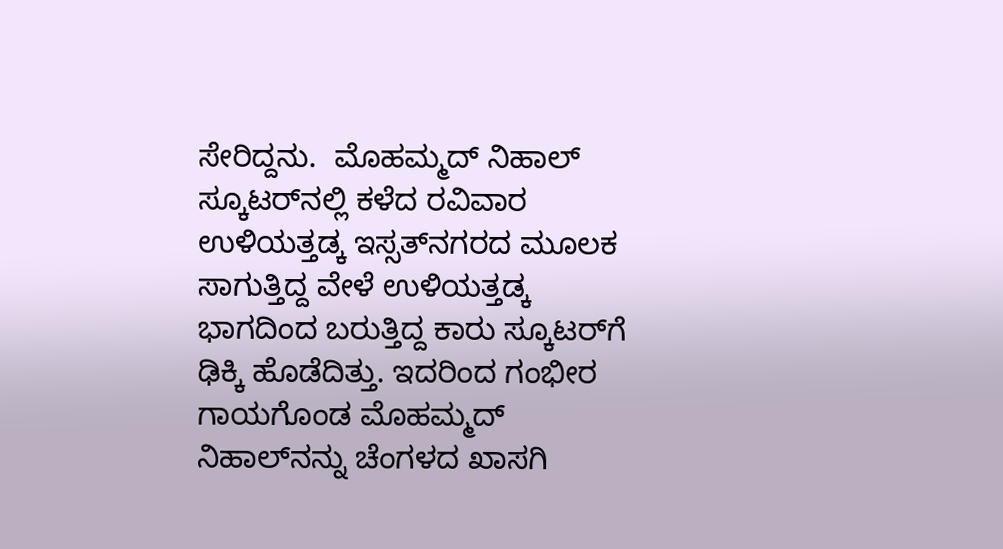ಸೇರಿದ್ದನು.  ಮೊಹಮ್ಮದ್ ನಿಹಾಲ್ ಸ್ಕೂಟರ್‌ನಲ್ಲಿ ಕಳೆದ ರವಿವಾರ ಉಳಿಯತ್ತಡ್ಕ ಇಸ್ಸತ್‌ನಗರದ ಮೂಲಕ ಸಾಗುತ್ತಿದ್ದ ವೇಳೆ ಉಳಿಯತ್ತಡ್ಕ ಭಾಗದಿಂದ ಬರುತ್ತಿದ್ದ ಕಾರು ಸ್ಕೂಟರ್‌ಗೆ ಢಿಕ್ಕಿ ಹೊಡೆದಿತ್ತು. ಇದರಿಂದ ಗಂಭೀರ ಗಾಯಗೊಂಡ ಮೊಹಮ್ಮದ್ ನಿಹಾಲ್‌ನನ್ನು ಚೆಂಗಳದ ಖಾಸಗಿ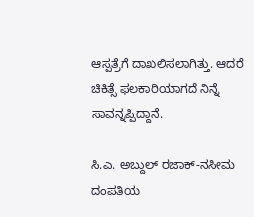ಆಸ್ಪತ್ರೆಗೆ ದಾಖಲಿಸಲಾಗಿತ್ತು. ಆದರೆ ಚಿಕಿತ್ಸೆ ಫಲಕಾರಿಯಾಗದೆ ನಿನ್ನೆ ಸಾವನ್ನಪ್ಪಿದ್ದಾನೆ.

ಸಿ.ಎ. ಅಬ್ದುಲ್ ರಜಾಕ್-ನಸೀಮ ದಂಪತಿಯ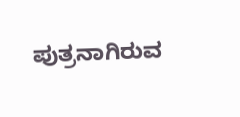ಪುತ್ರನಾಗಿರುವ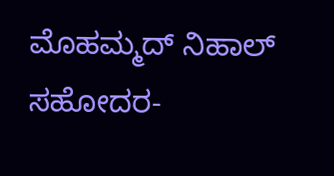ಮೊಹಮ್ಮದ್ ನಿಹಾಲ್ ಸಹೋದರ-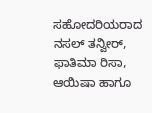ಸಹೋದರಿಯರಾದ ನಸಲ್ ತನ್ವೀರ್, ಫಾತಿಮಾ ರಿಸಾ, ಆಯಿಷಾ ಹಾಗೂ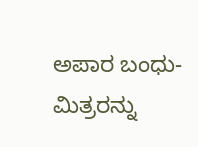ಅಪಾರ ಬಂಧು-ಮಿತ್ರರನ್ನು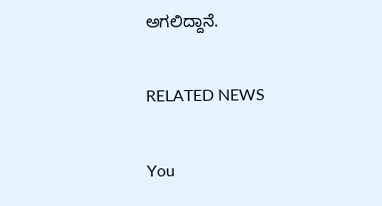ಅಗಲಿದ್ದಾನೆ.

RELATED NEWS

You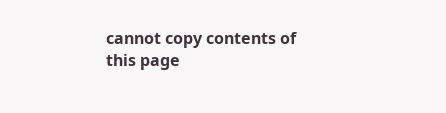cannot copy contents of this page